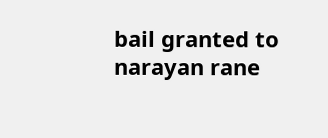bail granted to narayan rane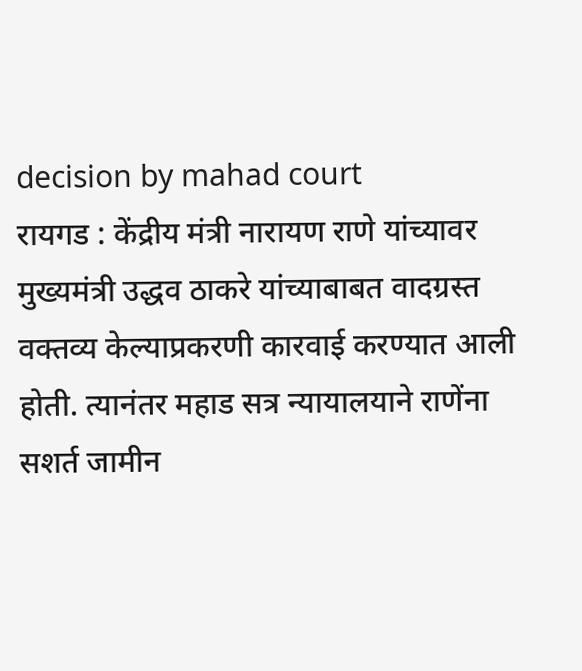decision by mahad court
रायगड : केंद्रीय मंत्री नारायण राणे यांच्यावर मुख्यमंत्री उद्धव ठाकरे यांच्याबाबत वादग्रस्त वक्तव्य केल्याप्रकरणी कारवाई करण्यात आली होती. त्यानंतर महाड सत्र न्यायालयाने राणेंना सशर्त जामीन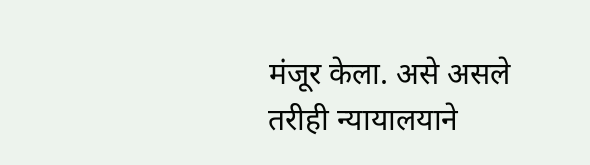मंजूर केला. असे असले तरीही न्यायालयाने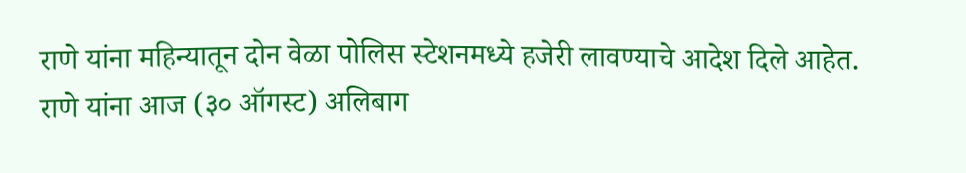राणे यांना महिन्यातून दोन वेळा पोलिस स्टेशनमध्ये हजेरी लावण्याचे आदेश दिले आहेत. राणे यांना आज (३० ऑगस्ट) अलिबाग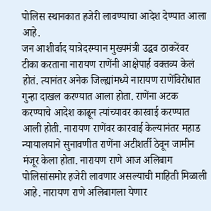पोलिस स्थानकात हजेरी लावण्याचा आदेश देण्यात आला आहे.
जन आशीर्वाद यात्रेदरम्यान मुख्यमंत्री उद्धव ठाकरेंवर टीका करताना नारायण राणेंनी आक्षेपार्ह वक्तव्य केलं होतं. त्यानंतर अनेक जिल्ह्यांमध्ये नारायण राणेंविरोधात गुन्हा दाखल करण्यात आला होता. राणेंना अटक करण्याचे आदेश काढून त्यांच्यावर कारवाई करण्यात आली होती. नारायण राणेंवर कारवाई केल्यानंतर महाड न्यायालयाने सुनावणीत राणेंना अटीशर्ती ठेवून जामीन मंजूर केला होता. नारायण राणे आज अलिबाग पोलिसांसमोर हजेरी लावणार असल्याची माहिती मिळाली आहे. नारायण राणे अलिबागला येणार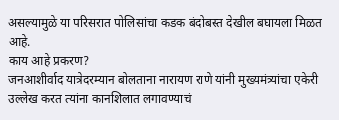असल्यामुळे या परिसरात पोलिसांचा कडक बंदोबस्त देखील बघायला मिळत आहे.
काय आहे प्रकरण?
जनआशीर्वाद यात्रेदरम्यान बोलताना नारायण राणे यांनी मुख्यमंत्र्यांचा एकेरी उल्लेख करत त्यांना कानशिलात लगावण्याचं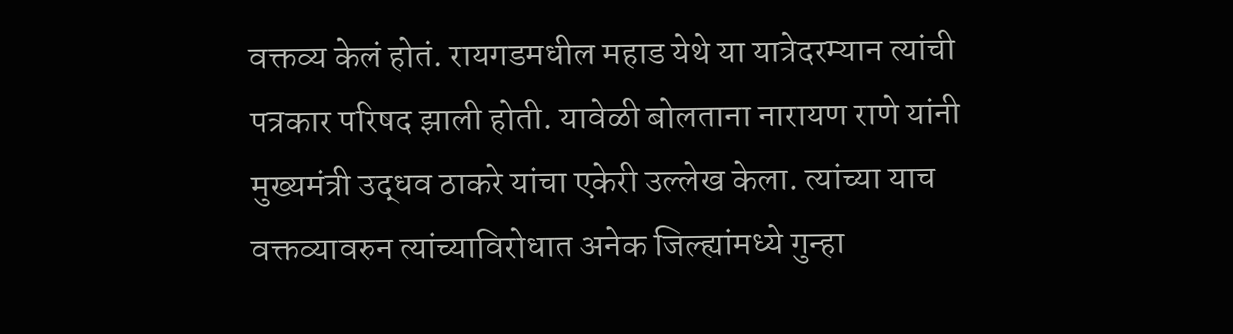वक्तव्य केलं होतं. रायगडमधील महाड येथे या यात्रेदरम्यान त्यांची पत्रकार परिषद झाली होती. यावेळी बोलताना नारायण राणे यांनी मुख्यमंत्री उद्धव ठाकरे यांचा एकेरी उल्लेख केला. त्यांच्या याच वक्तव्यावरुन त्यांच्याविरोधात अनेक जिल्ह्यांमध्ये गुन्हा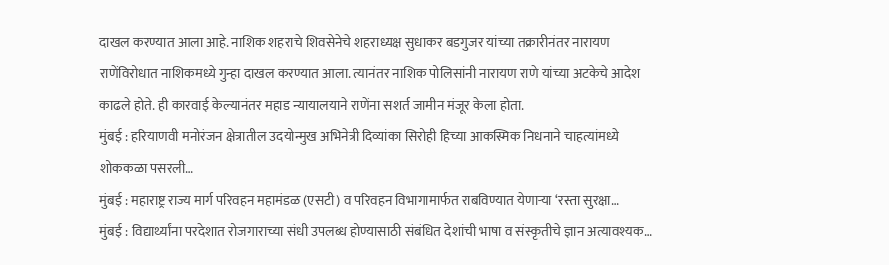दाखल करण्यात आला आहे. नाशिक शहराचे शिवसेनेचे शहराध्यक्ष सुधाकर बडगुजर यांच्या तक्रारीनंतर नारायण राणेंविरोधात नाशिकमध्ये गुन्हा दाखल करण्यात आला. त्यानंतर नाशिक पोलिसांनी नारायण राणे यांच्या अटकेचे आदेश काढले होते. ही कारवाई केल्यानंतर महाड न्यायालयाने राणेंना सशर्त जामीन मंजूर केला होता.
मुंबई : हरियाणवी मनोरंजन क्षेत्रातील उदयोन्मुख अभिनेत्री दिव्यांका सिरोही हिच्या आकस्मिक निधनाने चाहत्यांमध्ये शोककळा पसरली…
मुंबई : महाराष्ट्र राज्य मार्ग परिवहन महामंडळ (एसटी) व परिवहन विभागामार्फत राबविण्यात येणाऱ्या ‘रस्ता सुरक्षा…
मुंबई : विद्यार्थ्यांना परदेशात रोजगाराच्या संधी उपलब्ध होण्यासाठी संबंधित देशांची भाषा व संस्कृतीचे ज्ञान अत्यावश्यक…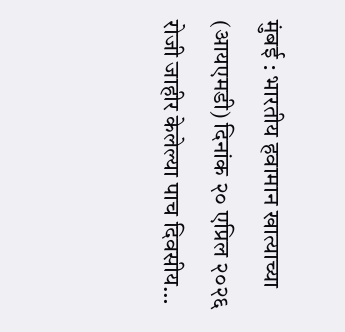मुंबई : भारतीय हवामान खात्याच्या (आयएमडी) दिनांक २० एप्रिल २०२६ रोजी जाहीर केलेल्या पाच दिवसीय…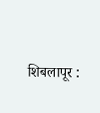शिबलापूर :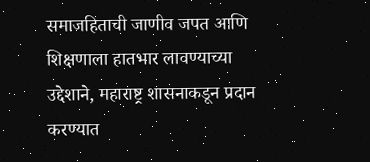समाजहिताची जाणीव जपत आणि शिक्षणाला हातभार लावण्याच्या उद्देशाने, महाराष्ट्र शासनाकडून प्रदान करण्यात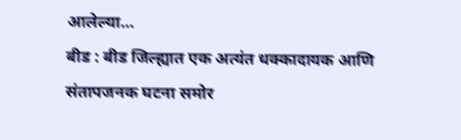आलेल्या…
बीड : बीड जिल्ह्यात एक अत्यंत धक्कादायक आणि संतापजनक घटना समोर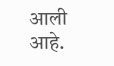आली आहे.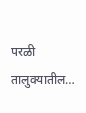परळी तालुक्यातील…